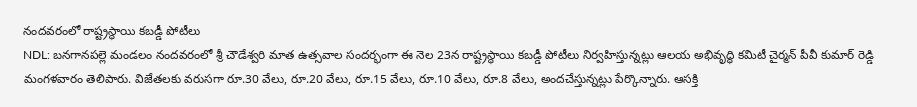నందవరంలో రాష్ట్రస్థాయి కబడ్డీ పోటీలు
NDL: బనగానపల్లె మండలం నందవరంలో శ్రీ చౌడేశ్వరి మాత ఉత్సవాల సందర్భంగా ఈ నెల 23న రాష్ట్రస్థాయి కబడ్డీ పోటీలు నిర్వహిస్తున్నట్లు ఆలయ అభివృద్ధి కమిటీ చైర్మన్ పీవీ కుమార్ రెడ్డి మంగళవారం తెలిపారు. విజేతలకు వరుసగా రూ.30 వేలు, రూ.20 వేలు, రూ.15 వేలు, రూ.10 వేలు, రూ.8 వేలు, అందచేస్తున్నట్లు పేర్కొన్నారు. ఆసక్తి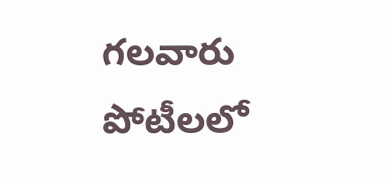గలవారు పోటీలలో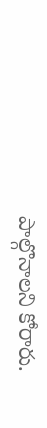పాల్గొనాలని కోరారు.